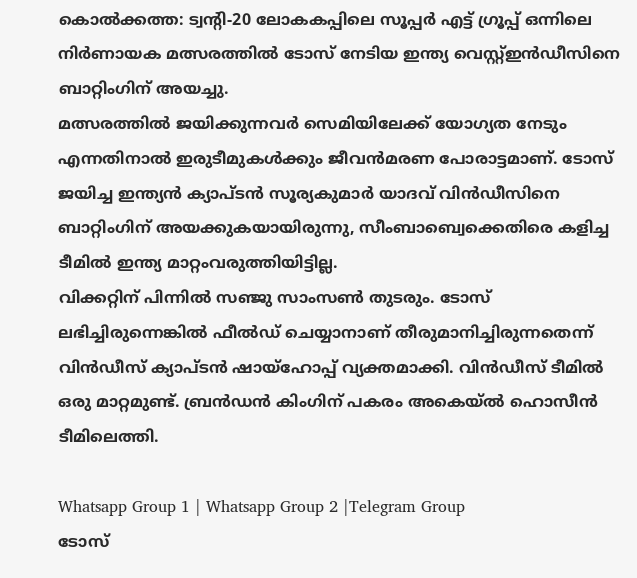കൊൽക്കത്ത: ട്വന്റി-20 ലോകകപ്പിലെ സൂപ്പർ എട്ട് ഗ്രൂപ്പ് ഒന്നിലെ നിർണായക മത്സരത്തിൽ ടോസ് നേടിയ ഇന്ത്യ വെസ്റ്റ്ഇൻഡീസിനെ ബാറ്റിംഗിന് അയച്ചു.
മത്സരത്തിൽ ജയിക്കുന്നവർ സെമിയിലേക്ക് യോഗ്യത നേടും എന്നതിനാൽ ഇരുടീമുകൾക്കും ജീവൻമരണ പോരാട്ടമാണ്. ടോസ് ജയിച്ച ഇന്ത്യൻ ക്യാപ്ടൻ സൂര്യകുമാർ യാദവ് വിൻഡീസിനെ ബാറ്റിംഗിന് അയക്കുകയായിരുന്നു, സീംബാബ്വെക്കെതിരെ കളിച്ച ടീമിൽ ഇന്ത്യ മാറ്റംവരുത്തിയിട്ടില്ല.
വിക്കറ്റിന് പിന്നിൽ സഞ്ജു സാംസൺ തുടരും. ടോസ് ലഭിച്ചിരുന്നെങ്കിൽ ഫീൽഡ് ചെയ്യാനാണ് തീരുമാനിച്ചിരുന്നതെന്ന് വിൻഡീസ് ക്യാപ്ടൻ ഷായ്ഹോപ്പ് വ്യക്തമാക്കി. വിൻഡീസ് ടീമിൽ ഒരു മാറ്റമുണ്ട്. ബ്രൻഡൻ കിംഗിന് പകരം അകെയ്ൽ ഹൊസീൻ ടീമിലെത്തി.

Whatsapp Group 1 | Whatsapp Group 2 |Telegram Group
ടോസ്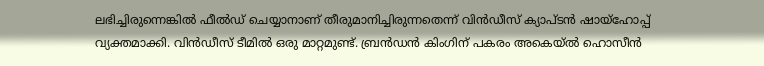ലഭിച്ചിരുന്നെങ്കിൽ ഫീൽഡ് ചെയ്യാനാണ് തീരുമാനിച്ചിരുന്നതെന്ന് വിൻഡീസ് ക്യാപ്ടൻ ഷായ്ഹോപ്പ് വ്യക്തമാക്കി. വിൻഡീസ് ടീമിൽ ഒരു മാറ്റമുണ്ട്. ബ്രൻഡൻ കിംഗിന് പകരം അകെയ്ൽ ഹൊസീൻ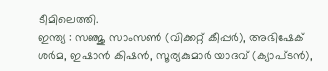ടീമിലെത്തി.
ഇന്ത്യ : സഞ്ജു സാംസൺ (വിക്കറ്റ് കീപ്പർ), അഭിഷേക് ശർമ, ഇഷാൻ കിഷൻ, സൂര്യകുമാർ യാദവ് (ക്യാപ്ടൻ),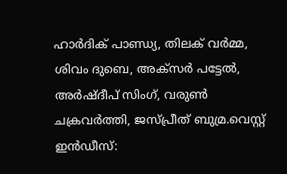ഹാർദിക് പാണ്ഡ്യ, തിലക് വർമ്മ, ശിവം ദുബെ, അക്സർ പട്ടേൽ, അർഷ്ദീപ് സിംഗ്, വരുൺ ചക്രവർത്തി, ജസ്പ്രീത് ബുമ്ര.വെസ്റ്റ് ഇൻഡീസ്: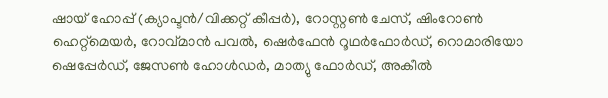ഷായ് ഹോപ്പ് (ക്യാപ്ടൻ/വിക്കറ്റ് കീപ്പർ), റോസ്റ്റൺ ചേസ്, ഷിംറോൺ ഹെറ്റ്മെയർ, റോവ്മാൻ പവൽ, ഷെർഫേൻ റൂഥർഫോർഡ്, റൊമാരിയോ ഷെപ്പേർഡ്, ജേസൺ ഹോൾഡർ, മാത്യു ഫോർഡ്, അകീൽ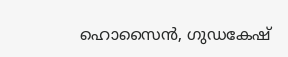ഹൊസൈൻ, ഗുഡകേഷ്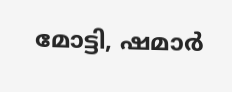മോട്ടി, ഷമാർ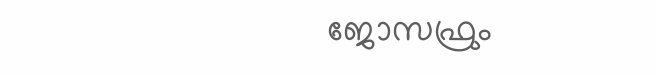ജോസഫ്രും